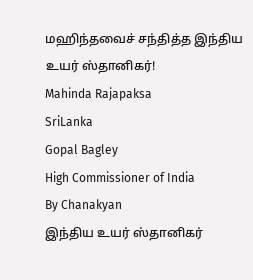மஹிந்தவைச் சந்தித்த இந்திய உயர் ஸ்தானிகர்!
Mahinda Rajapaksa
SriLanka
Gopal Bagley
High Commissioner of India
By Chanakyan
இந்திய உயர் ஸ்தானிகர்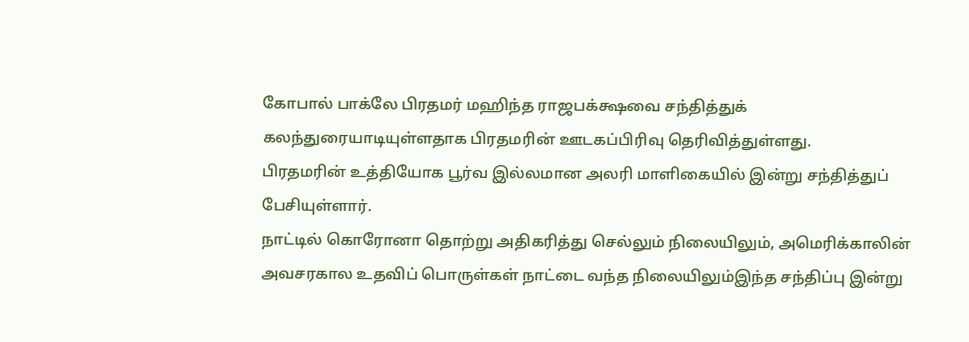கோபால் பாக்லே பிரதமர் மஹிந்த ராஜபக்க்ஷவை சந்தித்துக் கலந்துரையாடியுள்ளதாக பிரதமரின் ஊடகப்பிரிவு தெரிவித்துள்ளது.
பிரதமரின் உத்தியோக பூர்வ இல்லமான அலரி மாளிகையில் இன்று சந்தித்துப் பேசியுள்ளார்.
நாட்டில் கொரோனா தொற்று அதிகரித்து செல்லும் நிலையிலும், அமெரிக்காலின் அவசரகால உதவிப் பொருள்கள் நாட்டை வந்த நிலையிலும்இந்த சந்திப்பு இன்று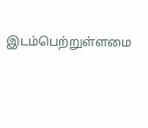இடம்பெற்றுள்ளமை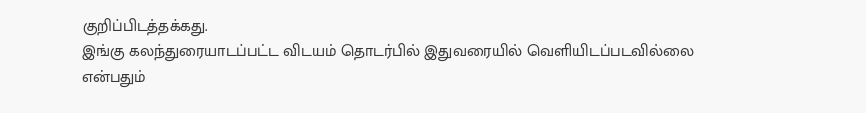குறிப்பிடத்தக்கது.
இங்கு கலந்துரையாடப்பட்ட விடயம் தொடர்பில் இதுவரையில் வெளியிடப்படவில்லை என்பதும்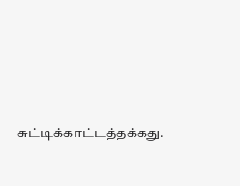சுட்டிக்காட்டத்தக்கது.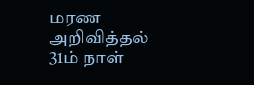மரண அறிவித்தல்
31ம் நாள்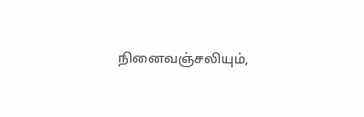நினைவஞ்சலியும்,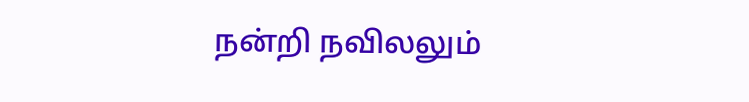நன்றி நவிலலும்